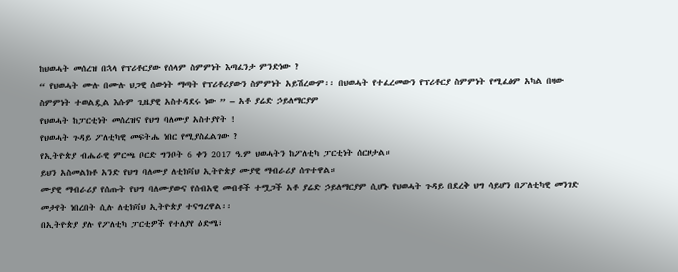ከህወሓት መሰረዝ በኋላ የፕሪቶርያው የሰላም ስምምነት እጣፈንታ ምንድነው ?
“ የህወሓት ሙሉ በሙሉ ህጋዊ ሰውነት ማጣት የፕሪቶሪያውን ስምምነት አይሽረውም፡፡ በህወሓት የተፈረመውን የፕሪቶርያ ስምምነት የሚፈፅም አካል በዛው ስምምነት ተወልዷል እሱም ጊዜያዊ አስተዳደሩ ነው ” – አቶ ያሬድ ኃይለማርያም
የህወሓት ከፓርቲነት መሰረዝና የህግ ባለሙያ አስተያየት !
የህወሓት ጉዳይ ፖለቲካዊ መፍትሔ ነበር የሚያስፈልገው ?
የኢትዮጵያ ብሔራዊ ምርጫ ቦርድ ግንቦት 6 ቀን 2017 ዓ.ም ህወሓትን ከፖለቲካ ፓርቲነት ሰርዞታል።
ይህን አስመልክቶ አንድ የህግ ባለሙያ ለቲክቫህ ኢትዮጵያ ሙያዊ ማብራሪያ ሰጥተዋል።
ሙያዊ ማብራሪያ የሰጡት የህግ ባለሙያውና የሰብአዊ መብቶች ተሟጋች አቶ ያሬድ ኃይለማርያም ሲሆኑ የህወሓት ጉዳይ በደረቅ ህግ ሳይሆን በፖለቲካዊ መንገድ መታየት ነበረበት ሲሉ ለቲክቫህ ኢትዮጵያ ተናግረዋል፡፡
በኢትዮጵያ ያሉ የፖለቲካ ፓርቲዎች የተለያየ ዕድሜ፣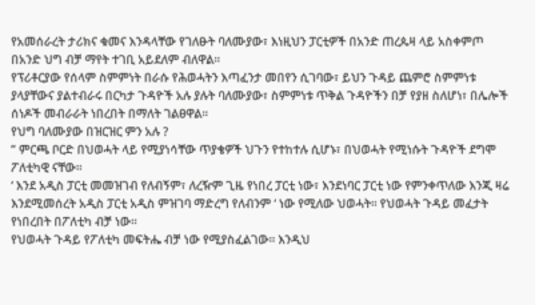የአመሰራረት ታሪክና ቁመና እንዳላቸው የገለፁት ባለሙያው፣ እነዚህን ፓርቲዎች በአንድ ጠረጴዛ ላይ አስቀምጦ በአንድ ህግ ብቻ ማየት ተገቢ አይደለም ብለዋል፡፡
የፕሪቶርያው የሰላም ስምምነት በራሱ የሕወሓትን እጣፈንታ መበየን ሲገባው፣ ይህን ጉዳይ ጨምሮ ስምምነቱ ያላያቸውና ያልተብራሩ በርካታ ጉዳዮች አሉ ያሉት ባለሙያው፣ ስምምነቱ ጥቅል ጉዳዮችን በቻ የያዘ ስለሆነ፣ በሌሎች ሰነዶች መብራራት ነበረበት በማለት ገልፀዋል፡፡
የህግ ባለሙያው በዝርዝር ምን አሉ ?
” ምርጫ ቦርድ በህወሓት ላይ የሚያነሳቸው ጥያቄዎች ህጉን የተከተሉ ሲሆኑ፣ በህወሓት የሚነሱት ጉዳዮች ደግሞ ፖለቲካዊ ናቸው፡፡
‘ እንደ አዲስ ፓርቲ መመዝገብ የለብኝም፣ ለረዥም ጊዜ የነበረ ፓርቲ ነው፣ እንደነባር ፓርቲ ነው የምንቀጥለው እንጂ ዛሬ እንደሚመሰረት አዲስ ፓርቲ አዲስ ምዝገባ ማድረግ የለብንም ‘ ነው የሚለው ህወሓት፡፡ የህወሓት ጉዳይ መፈታት የነበረበት በፖለቲካ ብቻ ነው፡፡
የህወሓት ጉዳይ የፖለቲካ መፍትሔ ብቻ ነው የሚያስፈልገው፡፡ እንዲህ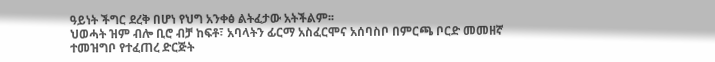ዓይነት ችግር ደረቅ በሆነ የህግ አንቀፅ ልትፈታው አትችልም፡፡
ህወሓት ዝም ብሎ ቢሮ ብቻ ከፍቶ፣ አባላትን ፊርማ አስፈርሞና አሰባስቦ በምርጫ ቦርድ መመዘኛ ተመዝግቦ የተፈጠረ ድርጅት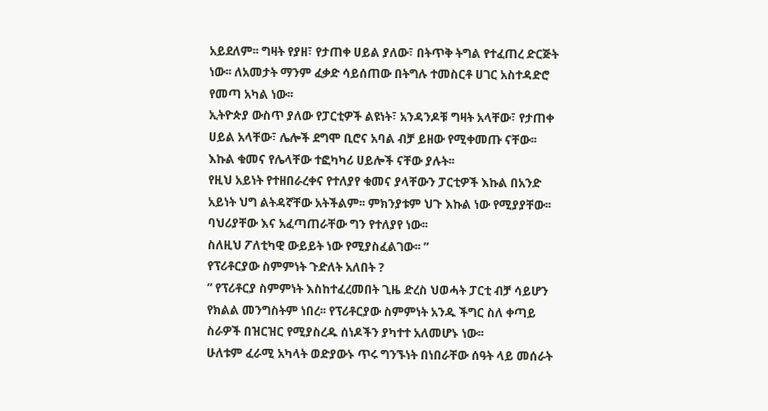አይደለም፡፡ ግዛት የያዘ፣ የታጠቀ ሀይል ያለው፣ በትጥቅ ትግል የተፈጠረ ድርጅት ነው፡፡ ለአመታት ማንም ፈቃድ ሳይሰጠው በትግሉ ተመስርቶ ሀገር አስተዳድሮ የመጣ አካል ነው፡፡
ኢትዮጵያ ውስጥ ያለው የፓርቲዎች ልዩነት፣ አንዳንዶቹ ግዛት አላቸው፣ የታጠቀ ሀይል አላቸው፣ ሌሎች ደግሞ ቢሮና አባል ብቻ ይዘው የሚቀመጡ ናቸው፡፡ እኩል ቁመና የሌላቸው ተፎካካሪ ሀይሎች ናቸው ያሉት፡፡
የዚህ አይነት የተዘበራረቀና የተለያየ ቁመና ያላቸውን ፓርቲዎች እኩል በአንድ አይነት ህግ ልትዳኛቸው አትችልም፡፡ ምክንያቱም ህጉ እኩል ነው የሚያያቸው፡፡ ባህሪያቸው እና አፈጣጠራቸው ግን የተለያየ ነው፡፡
ስለዚህ ፖለቲካዊ ውይይት ነው የሚያስፈልገው፡፡ ”
የፕሪቶርያው ስምምነት ጉድለት አለበት ?
” የፕሪቶርያ ስምምነት እስከተፈረመበት ጊዜ ድረስ ህወሓት ፓርቲ ብቻ ሳይሆን የክልል መንግስትም ነበረ፡፡ የፕሪቶርያው ስምምነት አንዱ ችግር ስለ ቀጣይ ስራዎች በዝርዝር የሚያስረዱ ሰነዶችን ያካተተ አለመሆኑ ነው፡፡
ሁለቱም ፈራሚ አካላት ወድያውኑ ጥሩ ግንኙነት በነበራቸው ሰዓት ላይ መሰራት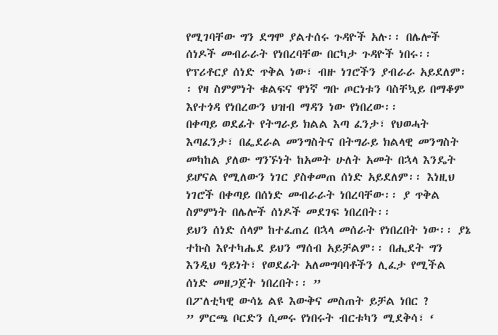የሚገባቸው ግን ደግሞ ያልተሰሩ ጉዳዮች አሉ፡፡ በሌሎች ሰነዶች መብራራት የነበረባቸው በርካታ ጉዳዮች ነበሩ፡፡
የፕሪቶርያ ሰነድ ጥቅል ነው፣ ብዙ ነገሮችን ያብራራ አይደለም፡፡ የዛ ስምምነት ቁልፍና ዋነኛ ግቡ ጦርነቱን ባስቸኳይ በማቆም እየተጎዳ የነበረውን ህዝብ ማዳን ነው የነበረው፡፡
በቀጣይ ወደፊት የትግራይ ክልል እጣ ፈንታ፣ የህወሓት እጣፈንታ፣ በፌደራል መንግስትና በትግራይ ክልላዊ መንግስት መካከል ያለው ግንኙነት ከአመት ሁለት አመት በኋላ እንዴት ይሆናል የሚለውን ነገር ያስቀመጠ ሰነድ አይደለም፡፡ እነዚህ ነገሮች በቀጣይ በሰነድ መብራራት ነበረባቸው፡፡ ያ ጥቅል ስምምነት በሌሎች ሰነዶች መደገፍ ነበረበት፡፡
ይህን ሰነድ ሰላም ከተፈጠረ በኋላ መሰራት የነበረበት ነው፡፡ ያኔ ተኩስ እየተካሔደ ይህን ማሰብ አይቻልም፡፡ በሒደት ግን እንዲህ ዓይነት፣ የወደፊት አለመግባባቶችን ሊፈታ የሚችል ሰነድ መዘጋጀት ነበረበት፡፡ ”
በፖለቲካዊ ውሳኔ ልዩ እውቅና መስጠት ይቻል ነበር ?
” ምርጫ ቦርድን ሲመሩ የነበሩት ብርቱካን ሚደቅሳ፣ ‘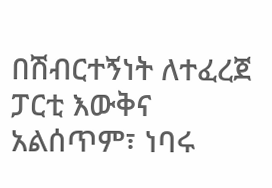በሽብርተኝነት ለተፈረጀ ፓርቲ እውቅና አልሰጥም፣ ነባሩ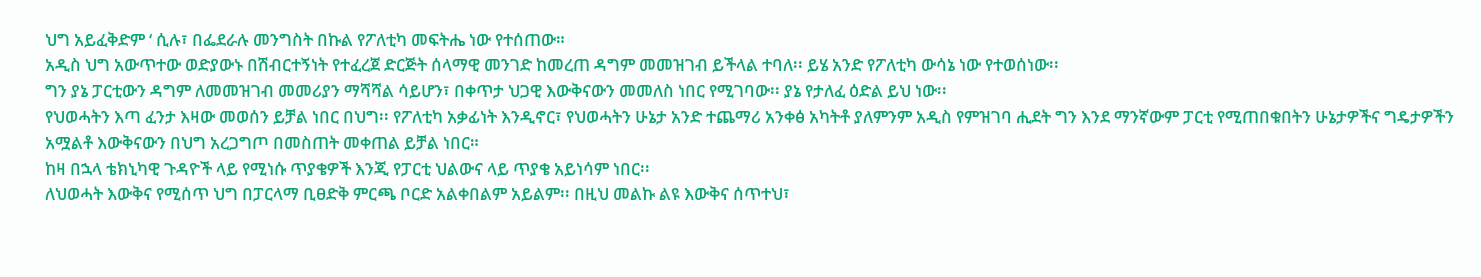ህግ አይፈቅድም ‘ ሲሉ፣ በፌደራሉ መንግስት በኩል የፖለቲካ መፍትሔ ነው የተሰጠው።
አዲስ ህግ አውጥተው ወድያውኑ በሽብርተኝነት የተፈረጀ ድርጅት ሰላማዊ መንገድ ከመረጠ ዳግም መመዝገብ ይችላል ተባለ፡፡ ይሄ አንድ የፖለቲካ ውሳኔ ነው የተወሰነው፡፡
ግን ያኔ ፓርቲውን ዳግም ለመመዝገብ መመሪያን ማሻሻል ሳይሆን፣ በቀጥታ ህጋዊ እውቅናውን መመለስ ነበር የሚገባው፡፡ ያኔ የታለፈ ዕድል ይህ ነው፡፡
የህወሓትን እጣ ፈንታ እዛው መወሰን ይቻል ነበር በህግ፡፡ የፖለቲካ አቃፊነት እንዲኖር፣ የህወሓትን ሁኔታ አንድ ተጨማሪ አንቀፅ አካትቶ ያለምንም አዲስ የምዝገባ ሒደት ግን እንደ ማንኛውም ፓርቲ የሚጠበቁበትን ሁኔታዎችና ግዴታዎችን አሟልቶ እውቅናውን በህግ አረጋግጦ በመስጠት መቀጠል ይቻል ነበር።
ከዛ በኋላ ቴክኒካዊ ጉዳዮች ላይ የሚነሱ ጥያቄዎች እንጂ የፓርቲ ህልውና ላይ ጥያቄ አይነሳም ነበር፡፡
ለህወሓት እውቅና የሚሰጥ ህግ በፓርላማ ቢፀድቅ ምርጫ ቦርድ አልቀበልም አይልም፡፡ በዚህ መልኩ ልዩ እውቅና ሰጥተህ፣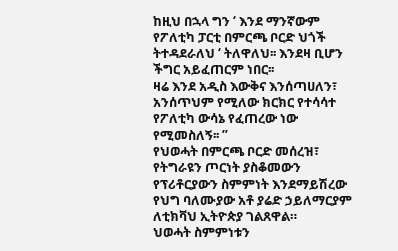ከዚህ በኋላ ግን ‘ እንደ ማንኛውም የፖለቲካ ፓርቲ በምርጫ ቦርድ ህጎች ትተዳደራለህ ‘ ትለዋለህ፡፡ እንደዛ ቢሆን ችግር አይፈጠርም ነበር፡፡
ዛሬ እንደ አዲስ እውቅና እንሰጣሀለን፣ አንሰጥህም የሚለው ክርክር የተሳሳተ የፖለቲካ ውሳኔ የፈጠረው ነው የሚመስለኝ፡፡ ”
የህወሓት በምርጫ ቦርድ መሰረዝ፣ የትግራዩን ጦርነት ያስቆመውን የፕሪቶርያውን ስምምነት እንደማይሽረው የህግ ባለሙያው አቶ ያሬድ ኃይለማርያም ለቲክቫህ ኢትዮጵያ ገልጸዋል።
ህወሓት ስምምነቱን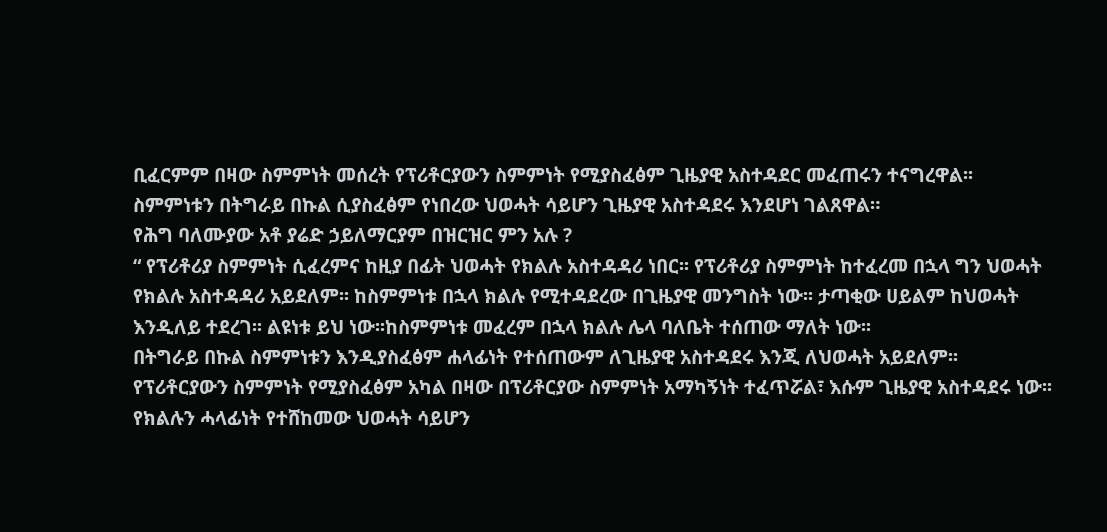ቢፈርምም በዛው ስምምነት መሰረት የፕሪቶርያውን ስምምነት የሚያስፈፅም ጊዜያዊ አስተዳደር መፈጠሩን ተናግረዋል፡፡
ስምምነቱን በትግራይ በኩል ሲያስፈፅም የነበረው ህወሓት ሳይሆን ጊዜያዊ አስተዳደሩ እንደሆነ ገልጸዋል።
የሕግ ባለሙያው አቶ ያሬድ ኃይለማርያም በዝርዝር ምን አሉ ?
“ የፕሪቶሪያ ስምምነት ሲፈረምና ከዚያ በፊት ህወሓት የክልሉ አስተዳዳሪ ነበር፡፡ የፕሪቶሪያ ስምምነት ከተፈረመ በኋላ ግን ህወሓት የክልሉ አስተዳዳሪ አይደለም፡፡ ከስምምነቱ በኋላ ክልሉ የሚተዳደረው በጊዜያዊ መንግስት ነው፡፡ ታጣቂው ሀይልም ከህወሓት እንዲለይ ተደረገ፡፡ ልዩነቱ ይህ ነው፡፡ከስምምነቱ መፈረም በኋላ ክልሉ ሌላ ባለቤት ተሰጠው ማለት ነው፡፡
በትግራይ በኩል ስምምነቱን እንዲያስፈፅም ሐላፊነት የተሰጠውም ለጊዜያዊ አስተዳደሩ እንጂ ለህወሓት አይደለም፡፡
የፕሪቶርያውን ስምምነት የሚያስፈፅም አካል በዛው በፕሪቶርያው ስምምነት አማካኝነት ተፈጥሯል፣ እሱም ጊዜያዊ አስተዳደሩ ነው፡፡
የክልሉን ሓላፊነት የተሸከመው ህወሓት ሳይሆን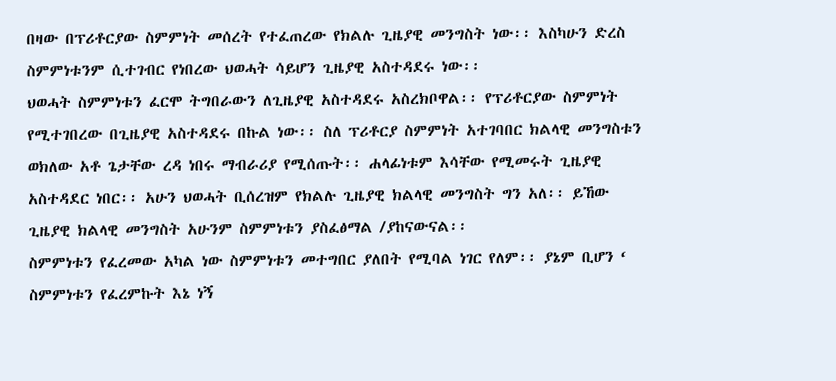በዛው በፕሪቶርያው ስምምነት መሰረት የተፈጠረው የክልሉ ጊዜያዊ መንግስት ነው፡፡ እስካሁን ድረስ ስምምነቱንም ሲተገብር የነበረው ህወሓት ሳይሆን ጊዜያዊ አስተዳደሩ ነው፡፡
ህወሓት ስምምነቱን ፈርሞ ትግበራውን ለጊዜያዊ አስተዳደሩ አስረክቦዋል፡፡ የፕሪቶርያው ስምምነት የሚተገበረው በጊዜያዊ አስተዳደሩ በኩል ነው፡፡ ስለ ፕሪቶርያ ስምምነት አተገባበር ክልላዊ መንግስቱን ወክለው አቶ ጌታቸው ረዳ ነበሩ ማብራሪያ የሚሰጡት፡፡ ሐላፊነቱም እሳቸው የሚመሩት ጊዜያዊ አስተዳደር ነበር፡፡ አሁን ህወሓት ቢሰረዝም የክልሉ ጊዜያዊ ክልላዊ መንግስት ግን አለ፡፡ ይኸው ጊዜያዊ ክልላዊ መንግስት አሁንም ስምምነቱን ያስፈፅማል /ያከናውናል፡፡
ስምምነቱን የፈረመው አካል ነው ስምምነቱን መተግበር ያለበት የሚባል ነገር የለም፡፡ ያኔም ቢሆን ‘ ስምምነቱን የፈረምኩት እኔ ነኝ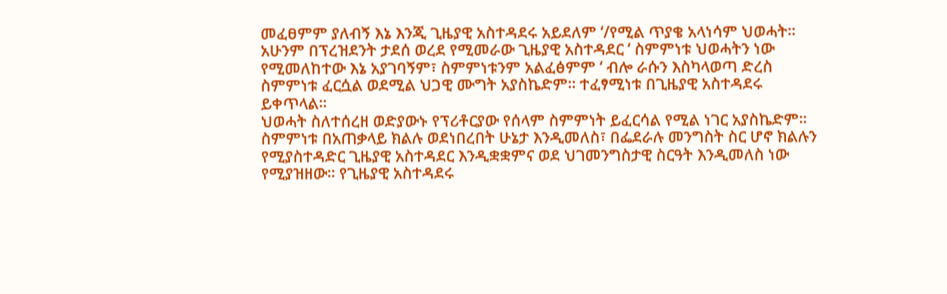መፈፀምም ያለብኝ እኔ እንጂ ጊዜያዊ አስተዳደሩ አይደለም ‘/የሚል ጥያቄ አላነሳም ህወሓት፡፡ አሁንም በፕረዝደንት ታደሰ ወረደ የሚመራው ጊዜያዊ አስተዳደር ‘ ስምምነቱ ህወሓትን ነው የሚመለከተው እኔ አያገባኝም፣ ስምምነቱንም አልፈፅምም ‘ ብሎ ራሱን እስካላወጣ ድረስ ስምምነቱ ፈርሷል ወደሚል ህጋዊ ሙግት አያስኬድም፡፡ ተፈፃሚነቱ በጊዜያዊ አስተዳደሩ ይቀጥላል፡፡
ህወሓት ስለተሰረዘ ወድያውኑ የፕሪቶርያው የሰላም ስምምነት ይፈርሳል የሚል ነገር አያስኬድም፡፡
ስምምነቱ በአጠቃላይ ክልሉ ወደነበረበት ሁኔታ እንዲመለስ፣ በፌደራሉ መንግስት ስር ሆኖ ክልሉን የሚያስተዳድር ጊዜያዊ አስተዳደር እንዲቋቋምና ወደ ህገመንግስታዊ ስርዓት እንዲመለስ ነው የሚያዝዘው፡፡ የጊዜያዊ አስተዳደሩ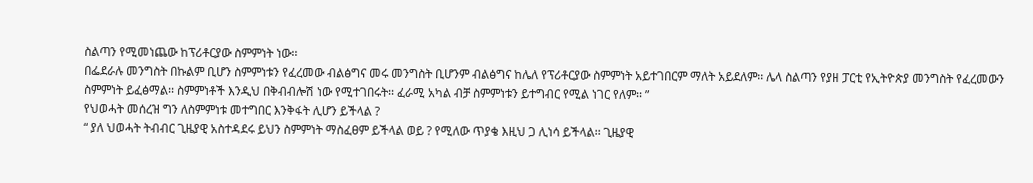ስልጣን የሚመነጨው ከፕሪቶርያው ስምምነት ነው፡፡
በፌደራሉ መንግስት በኩልም ቢሆን ስምምነቱን የፈረመው ብልፅግና መሩ መንግስት ቢሆንም ብልፅግና ከሌለ የፕሪቶርያው ስምምነት አይተገበርም ማለት አይደለም፡፡ ሌላ ስልጣን የያዘ ፓርቲ የኢትዮጵያ መንግስት የፈረመውን ስምምነት ይፈፅማል፡፡ ስምምነቶች እንዲህ በቅብብሎሽ ነው የሚተገበሩት፡፡ ፈራሚ አካል ብቻ ስምምነቱን ይተግብር የሚል ነገር የለም፡፡ ”
የህወሓት መሰረዝ ግን ለስምምነቱ መተግበር እንቅፋት ሊሆን ይችላል ?
“ ያለ ህወሓት ትብብር ጊዜያዊ አስተዳደሩ ይህን ስምምነት ማስፈፀም ይችላል ወይ ? የሚለው ጥያቄ እዚህ ጋ ሊነሳ ይችላል፡፡ ጊዜያዊ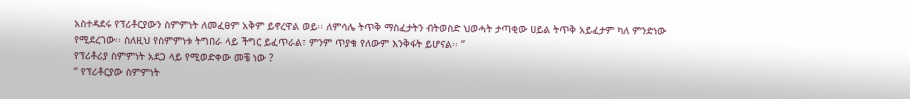አስተዳደሩ የፕሪቶርያውን ስምምነት ለመፈፀም አቅም ይኖረዋል ወይ፡፡ ለምሳሌ ትጥቅ ማስፈታትን ብትወስድ ህወሓት ታጣቂው ሀይል ትጥቅ አይፈታም ካለ ምንድነው የሚደረገው፡፡ ስለዚህ የስምምነቱ ትግበራ ላይ ችግር ይፈጥራል፣ ምንም ጥያቄ የለውም እንቅፋት ይሆናል፡፡ ”
የፕሪቶሪያ ስምምነት አደጋ ላይ የሚወድቀው መቼ ነው ?
“ የፕሪቶርያው ስምምነት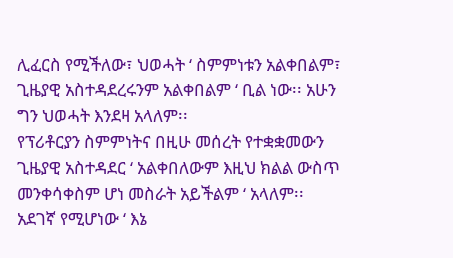ሊፈርስ የሚችለው፣ ህወሓት ‘ ስምምነቱን አልቀበልም፣ ጊዜያዊ አስተዳደረሩንም አልቀበልም ‘ ቢል ነው፡፡ አሁን ግን ህወሓት እንደዛ አላለም፡፡
የፕሪቶርያን ስምምነትና በዚሁ መሰረት የተቋቋመውን ጊዜያዊ አስተዳደር ‘ አልቀበለውም እዚህ ክልል ውስጥ መንቀሳቀስም ሆነ መስራት አይችልም ‘ አላለም፡፡
አደገኛ የሚሆነው ‘ እኔ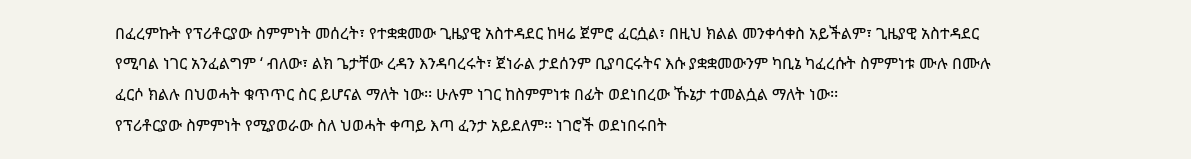በፈረምኩት የፕሪቶርያው ስምምነት መሰረት፣ የተቋቋመው ጊዜያዊ አስተዳደር ከዛሬ ጀምሮ ፈርሷል፣ በዚህ ክልል መንቀሳቀስ አይችልም፣ ጊዜያዊ አስተዳደር የሚባል ነገር አንፈልግም ‘ ብለው፣ ልክ ጌታቸው ረዳን እንዳባረሩት፣ ጀነራል ታደሰንም ቢያባርሩትና እሱ ያቋቋመውንም ካቢኔ ካፈረሱት ስምምነቱ ሙሉ በሙሉ ፈርሶ ክልሉ በህወሓት ቁጥጥር ስር ይሆናል ማለት ነው፡፡ ሁሉም ነገር ከስምምነቱ በፊት ወደነበረው ኹኔታ ተመልሷል ማለት ነው፡፡
የፕሪቶርያው ስምምነት የሚያወራው ስለ ህወሓት ቀጣይ እጣ ፈንታ አይደለም፡፡ ነገሮች ወደነበሩበት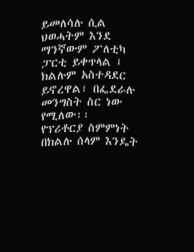ይመለሳሉ ሲል ህወሓትም እንደ ማንኛውም ፖለቲካ ፓርቲ ይቀጥላል ፤ ክልሉም አስተዳደር ይኖረዋል፣ በፌደራሉ መንግስት ስር ነው የሚለው፡፡
የፕሪቶርያ ስምምነት በክልሉ ሰላም እንዴት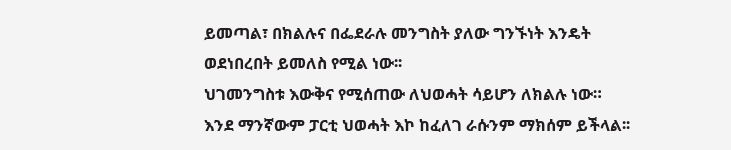ይመጣል፣ በክልሉና በፌደራሉ መንግስት ያለው ግንኙነት እንዴት ወደነበረበት ይመለስ የሚል ነው፡፡
ህገመንግስቱ እውቅና የሚሰጠው ለህወሓት ሳይሆን ለክልሉ ነው። እንደ ማንኛውም ፓርቲ ህወሓት እኮ ከፈለገ ራሱንም ማክሰም ይችላል፡፡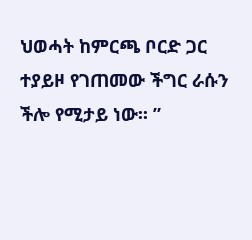ህወሓት ከምርጫ ቦርድ ጋር ተያይዞ የገጠመው ችግር ራሱን ችሎ የሚታይ ነው፡፡ ”